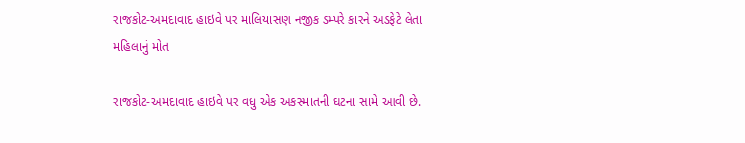રાજકોટ-અમદાવાદ હાઇવે પર માલિયાસણ નજીક ડમ્પરે કારને અડફેટે લેતા મહિલાનું મોત

રાજકોટ-અમદાવાદ હાઇવે પર વધુ એક અકસ્માતની ઘટના સામે આવી છે.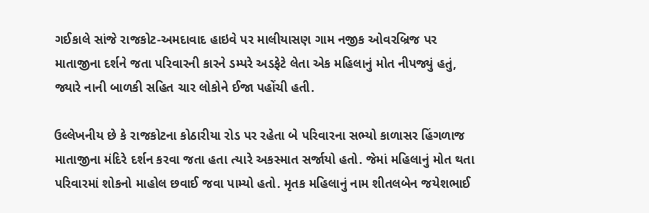ગઈકાલે સાંજે રાજકોટ-અમદાવાદ હાઇવે પર માલીયાસણ ગામ નજીક ઓવરબ્રિજ પર માતાજીના દર્શને જતા પરિવારની કારને ડમ્પરે અડફેટે લેતા એક મહિલાનું મોત નીપજ્યું હતું, જ્યારે નાની બાળકી સહિત ચાર લોકોને ઈજા પહોંચી હતી.

ઉલ્લેખનીય છે કે રાજકોટના કોઠારીયા રોડ પર રહેતા બે પરિવારના સભ્યો કાળાસર હિંગળાજ માતાજીના મંદિરે દર્શન કરવા જતા હતા ત્યારે અકસ્માત સર્જાયો હતો. જેમાં મહિલાનું મોત થતા પરિવારમાં શોકનો માહોલ છવાઈ જવા પામ્યો હતો. મૃતક મહિલાનું નામ શીતલબેન જયેશભાઈ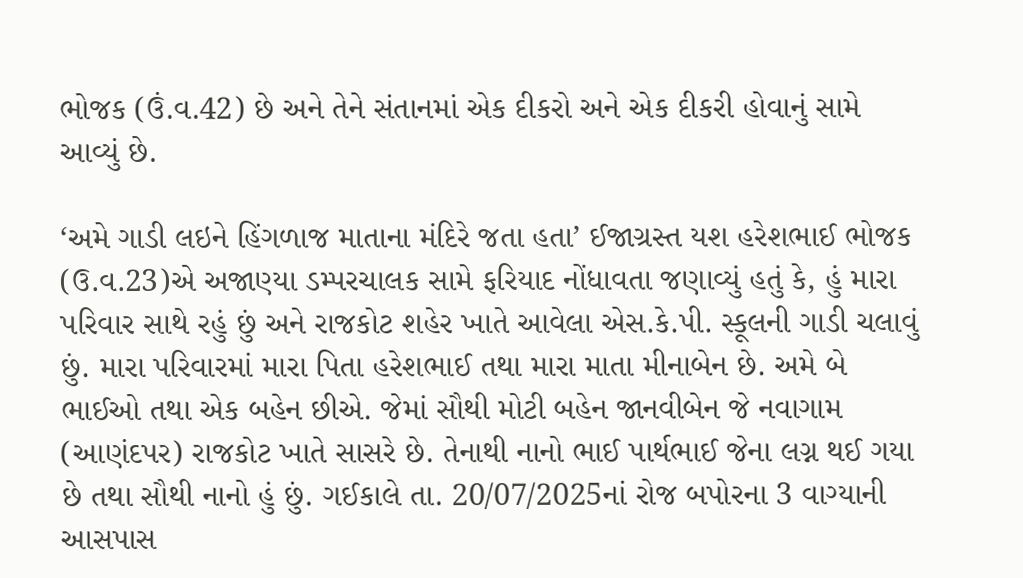ભોજક (ઉં.વ.42) છે અને તેને સંતાનમાં એક દીકરો અને એક દીકરી હોવાનું સામે આવ્યું છે.

‘અમે ગાડી લઇને હિંગળાજ માતાના મંદિરે જતા હતા’ ઈજાગ્રસ્ત યશ હરેશભાઈ ભોજક (ઉ.વ.23)એ અજાણ્યા ડમ્પરચાલક સામે ફરિયાદ નોંધાવતા જણાવ્યું હતું કે, હું મારા પરિવાર સાથે રહું છું અને રાજકોટ શહેર ખાતે આવેલા એસ.કે.પી. સ્કૂલની ગાડી ચલાવું છું. મારા પરિવારમાં મારા પિતા હરેશભાઈ તથા મારા માતા મીનાબેન છે. અમે બે ભાઈઓ તથા એક બહેન છીએ. જેમાં સૌથી મોટી બહેન જાનવીબેન જે નવાગામ (આણંદપર) રાજકોટ ખાતે સાસરે છે. તેનાથી નાનો ભાઈ પાર્થભાઈ જેના લગ્ન થઈ ગયા છે તથા સૌથી નાનો હું છું. ગઈકાલે તા. 20/07/2025નાં રોજ બપોરના 3 વાગ્યાની આસપાસ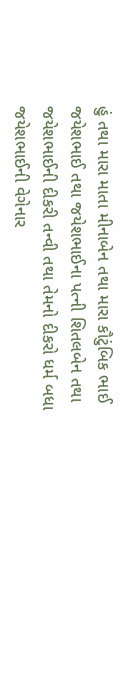હું તથા મારા માતા મીનાબેન તથા મારા કૌટુંબિક ભાઈ જયેશભાઈ તથા જયેશભાઈના પત્ની શિતલબેન તથા જયેશભાઈની દીકરી તન્વી તથા તેમનો દીકરો ધર્મ બધા જયેશભાઈની વેગેનાર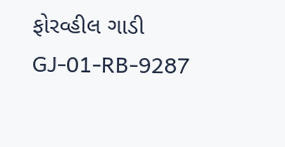ફોરવ્હીલ ગાડી GJ-01-RB-9287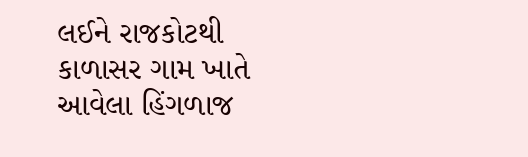લઈને રાજકોટથી કાળાસર ગામ ખાતે આવેલા હિંગળાજ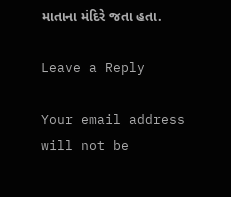માતાના મંદિરે જતા હતા.

Leave a Reply

Your email address will not be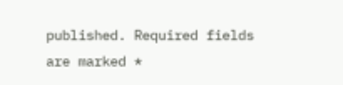published. Required fields are marked *